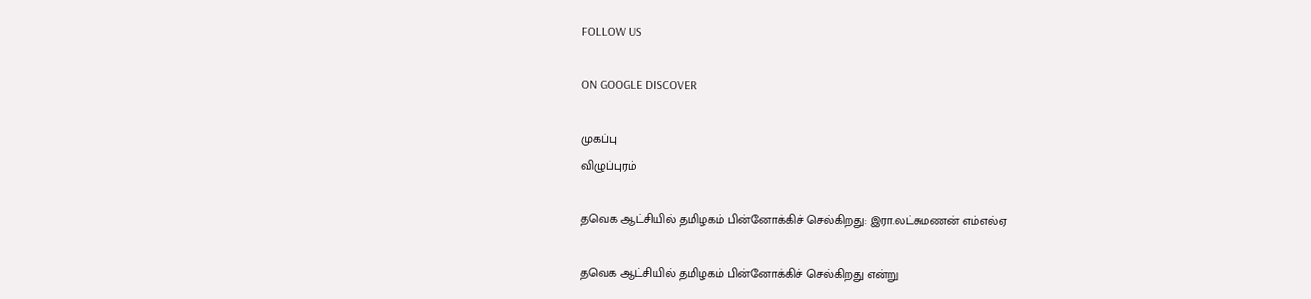FOLLOW US

ON GOOGLE DISCOVER

முகப்பு
விழுப்புரம்

தவெக ஆட்சியில் தமிழகம் பின்னோக்கிச் செல்கிறது: இரா.லட்சுமணன் எம்எல்ஏ

தவெக ஆட்சியில் தமிழகம் பின்னோக்கிச் செல்கிறது என்று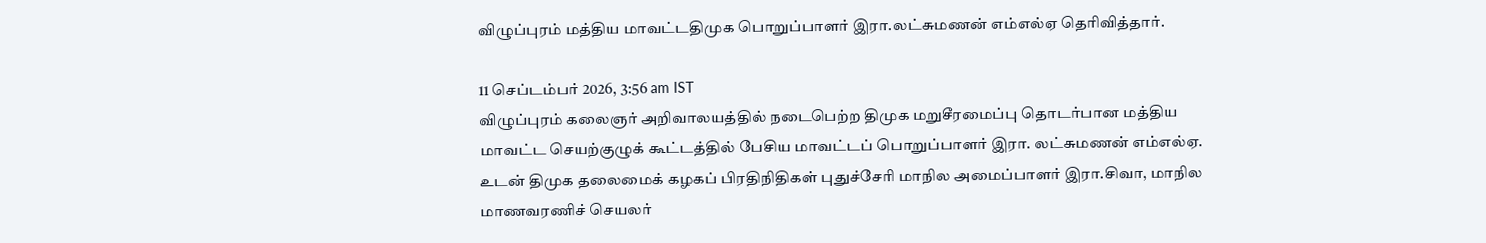விழுப்புரம் மத்திய மாவட்டதிமுக பொறுப்பாளர் இரா.லட்சுமணன் எம்எல்ஏ தெரிவித்தார்.

11 செப்டம்பர் 2026, 3:56 am IST
விழுப்புரம் கலைஞர் அறிவாலயத்தில் நடைபெற்ற திமுக மறுசீரமைப்பு தொடர்பான மத்திய மாவட்ட செயற்குழுக் கூட்டத்தில் பேசிய மாவட்டப் பொறுப்பாளர் இரா. லட்சுமணன் எம்எல்ஏ. உடன் திமுக தலைமைக் கழகப் பிரதிநிதிகள் புதுச்சேரி மாநில அமைப்பாளர் இரா.சிவா, மாநில மாணவரணிச் செயலர்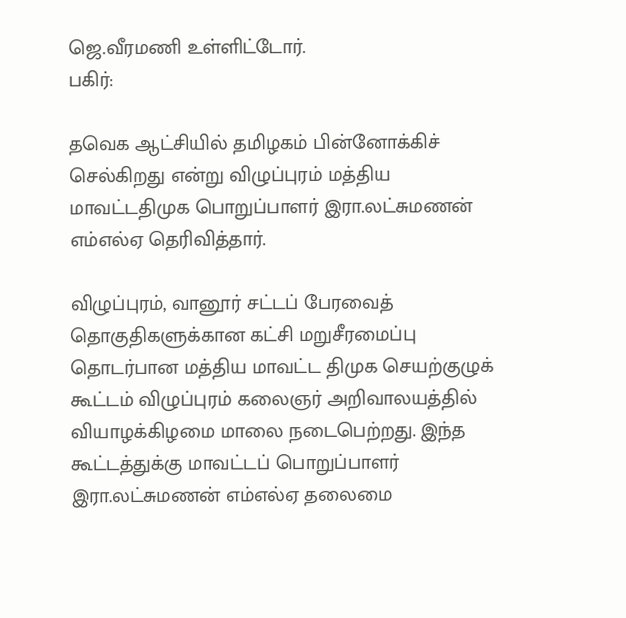ஜெ.வீரமணி உள்ளிட்டோர்.
பகிர்:

தவெக ஆட்சியில் தமிழகம் பின்னோக்கிச் செல்கிறது என்று விழுப்புரம் மத்திய மாவட்டதிமுக பொறுப்பாளர் இரா.லட்சுமணன் எம்எல்ஏ தெரிவித்தார்.

விழுப்புரம், வானூர் சட்டப் பேரவைத் தொகுதிகளுக்கான கட்சி மறுசீரமைப்பு தொடர்பான மத்திய மாவட்ட திமுக செயற்குழுக் கூட்டம் விழுப்புரம் கலைஞர் அறிவாலயத்தில் வியாழக்கிழமை மாலை நடைபெற்றது. இந்த கூட்டத்துக்கு மாவட்டப் பொறுப்பாளர் இரா.லட்சுமணன் எம்எல்ஏ தலைமை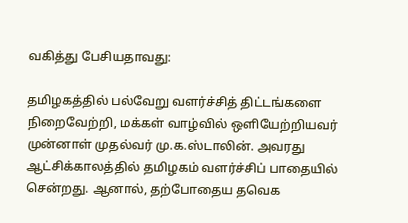வகித்து பேசியதாவது:

தமிழகத்தில் பல்வேறு வளர்ச்சித் திட்டங்களை நிறைவேற்றி, மக்கள் வாழ்வில் ஒளியேற்றியவர் முன்னாள் முதல்வர் மு.க.ஸ்டாலின். அவரது ஆட்சிக்காலத்தில் தமிழகம் வளர்ச்சிப் பாதையில் சென்றது. ஆனால், தற்போதைய தவெக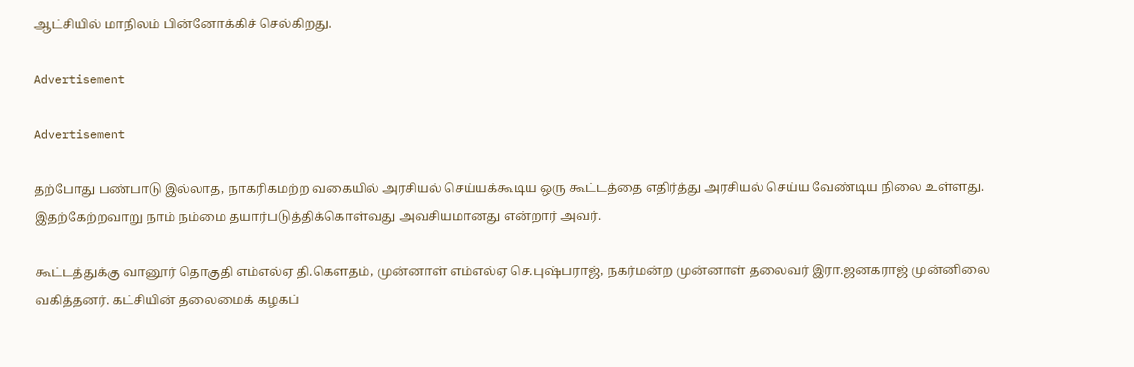ஆட்சியில் மாநிலம் பின்னோக்கிச் செல்கிறது.

Advertisement

Advertisement

தற்போது பண்பாடு இல்லாத, நாகரிகமற்ற வகையில் அரசியல் செய்யக்கூடிய ஒரு கூட்டத்தை எதிர்த்து அரசியல் செய்ய வேண்டிய நிலை உள்ளது. இதற்கேற்றவாறு நாம் நம்மை தயார்படுத்திக்கொள்வது அவசியமானது என்றார் அவர்.

கூட்டத்துக்கு வானூர் தொகுதி எம்எல்ஏ தி.கெளதம், முன்னாள் எம்எல்ஏ செ.புஷ்பராஜ், நகர்மன்ற முன்னாள் தலைவர் இரா.ஜனகராஜ் முன்னிலை வகித்தனர். கட்சியின் தலைமைக் கழகப்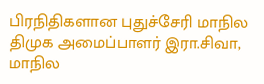பிரநிதிகளான புதுச்சேரி மாநில திமுக அமைப்பாளர் இரா.சிவா, மாநில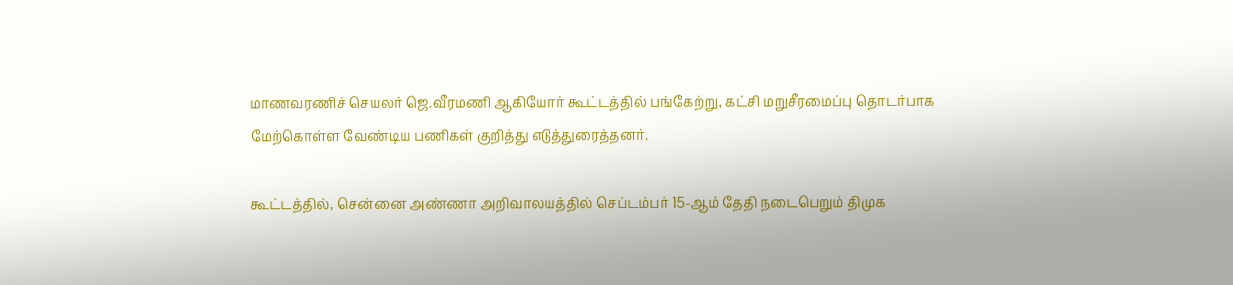மாணவரணிச் செயலர் ஜெ.வீரமணி ஆகியோர் கூட்டத்தில் பங்கேற்று, கட்சி மறுசீரமைப்பு தொடர்பாக மேற்கொள்ள வேண்டிய பணிகள் குறித்து எடுத்துரைத்தனர்.

கூட்டத்தில், சென்னை அண்ணா அறிவாலயத்தில் செப்டம்பர் 15-ஆம் தேதி நடைபெறும் திமுக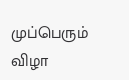முப்பெரும் விழா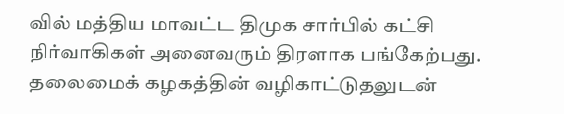வில் மத்திய மாவட்ட திமுக சார்பில் கட்சி நிர்வாகிகள் அனைவரும் திரளாக பங்கேற்பது. தலைமைக் கழகத்தின் வழிகாட்டுதலுடன்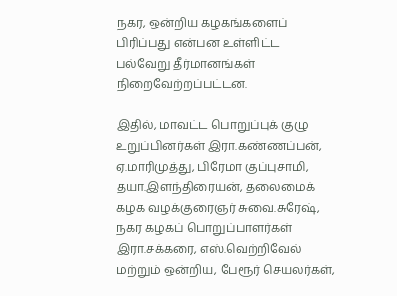நகர, ஒன்றிய கழகங்களைப் பிரிப்பது என்பன உள்ளிட்ட பல்வேறு தீர்மானங்கள் நிறைவேற்றப்பட்டன.

இதில், மாவட்ட பொறுப்புக் குழு உறுப்பினர்கள் இரா.கண்ணப்பன், ஏ.மாரிமுத்து, பிரேமா குப்புசாமி, தயா.இளந்திரையன், தலைமைக் கழக வழக்குரைஞர் சுவை.சுரேஷ், நகர கழகப் பொறுப்பாளர்கள் இரா.சக்கரை, எஸ்.வெற்றிவேல் மற்றும் ஒன்றிய, பேரூர் செயலர்கள்,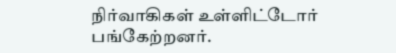நிர்வாகிகள் உள்ளிட்டோர் பங்கேற்றனர்.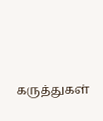கருத்துகள்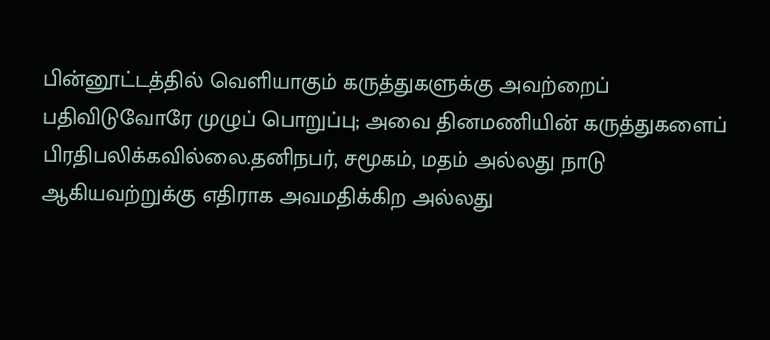பின்னூட்டத்தில் வெளியாகும் கருத்துகளுக்கு அவற்றைப் பதிவிடுவோரே முழுப் பொறுப்பு; அவை தினமணியின் கருத்துகளைப் பிரதிபலிக்கவில்லை.தனிநபர், சமூகம், மதம் அல்லது நாடு ஆகியவற்றுக்கு எதிராக அவமதிக்கிற அல்லது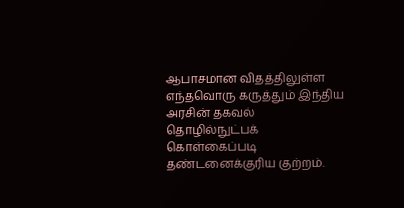ஆபாசமான விதத்திலுள்ள எந்தவொரு கருத்தும் இந்திய அரசின் தகவல் தொழில்நுட்பக் கொள்கைப்படி தண்டனைக்குரிய குற்றம்.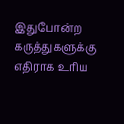இதுபோன்ற கருத்துகளுக்கு எதிராக உரிய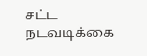சட்ட நடவடிக்கை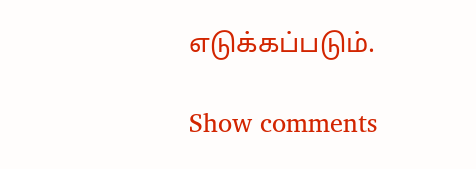எடுக்கப்படும்.

Show comments